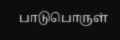பாடுபொருள்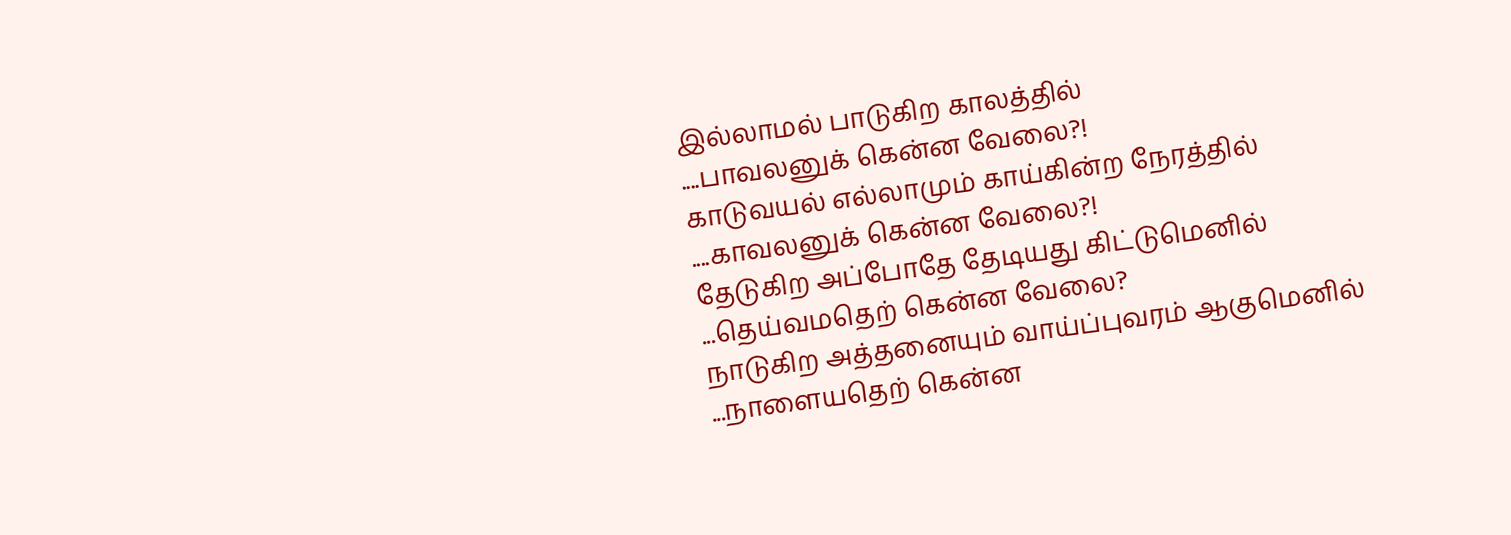இல்லாமல் பாடுகிற காலத்தில்
....பாவலனுக் கென்ன வேலை?!
காடுவயல் எல்லாமும் காய்கின்ற நேரத்தில்
....காவலனுக் கென்ன வேலை?!
தேடுகிற அப்போதே தேடியது கிட்டுமெனில்
...தெய்வமதெற் கென்ன வேலை?
நாடுகிற அத்தனையும் வாய்ப்புவரம் ஆகுமெனில்
...நாளையதெற் கென்ன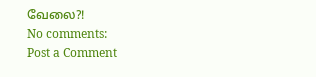வேலை?!
No comments:
Post a Comment